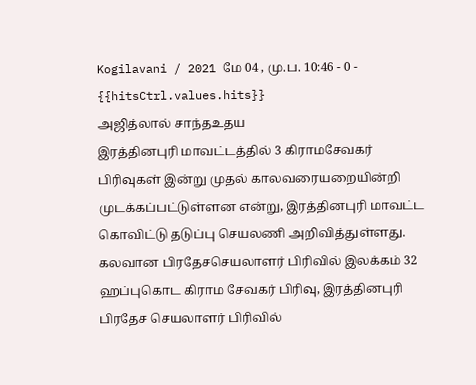Kogilavani / 2021 மே 04 , மு.ப. 10:46 - 0 - {{hitsCtrl.values.hits}}
அஜித்லால் சாந்தஉதய
இரத்தினபுரி மாவட்டத்தில் 3 கிராமசேவகர் பிரிவுகள் இன்று முதல் காலவரையறையின்றி முடக்கப்பட்டுள்ளன என்று, இரத்தினபுரி மாவட்ட கொவிட்டு தடுப்பு செயலணி அறிவித்துள்ளது.
கலவான பிரதேசசெயலாளர் பிரிவில் இலக்கம் 32 ஹப்புகொட கிராம சேவகர் பிரிவு, இரத்தினபுரி பிரதேச செயலாளர் பிரிவில்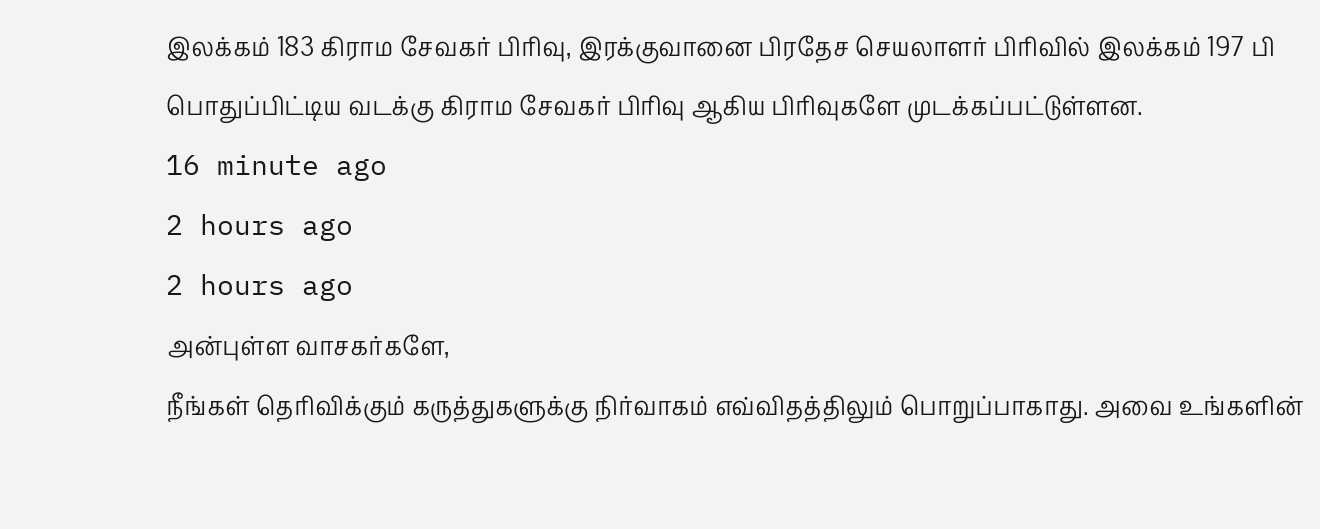இலக்கம் 183 கிராம சேவகர் பிரிவு, இரக்குவானை பிரதேச செயலாளர் பிரிவில் இலக்கம் 197 பி பொதுப்பிட்டிய வடக்கு கிராம சேவகர் பிரிவு ஆகிய பிரிவுகளே முடக்கப்பட்டுள்ளன.
16 minute ago
2 hours ago
2 hours ago
அன்புள்ள வாசகர்களே,
நீங்கள் தெரிவிக்கும் கருத்துகளுக்கு நிர்வாகம் எவ்விதத்திலும் பொறுப்பாகாது. அவை உங்களின்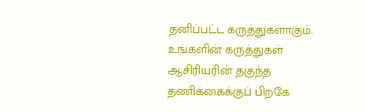தனிப்பட்ட கருத்துகளாகும். உங்களின் கருத்துகள் ஆசிரியரின் தகுந்த தணிக்கைக்குப் பிறகே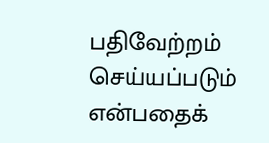பதிவேற்றம் செய்யப்படும் என்பதைக்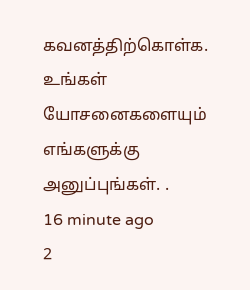கவனத்திற்கொள்க. உங்கள் யோசனைகளையும் எங்களுக்கு அனுப்புங்கள். .
16 minute ago
2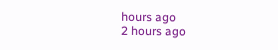hours ago
2 hours ago